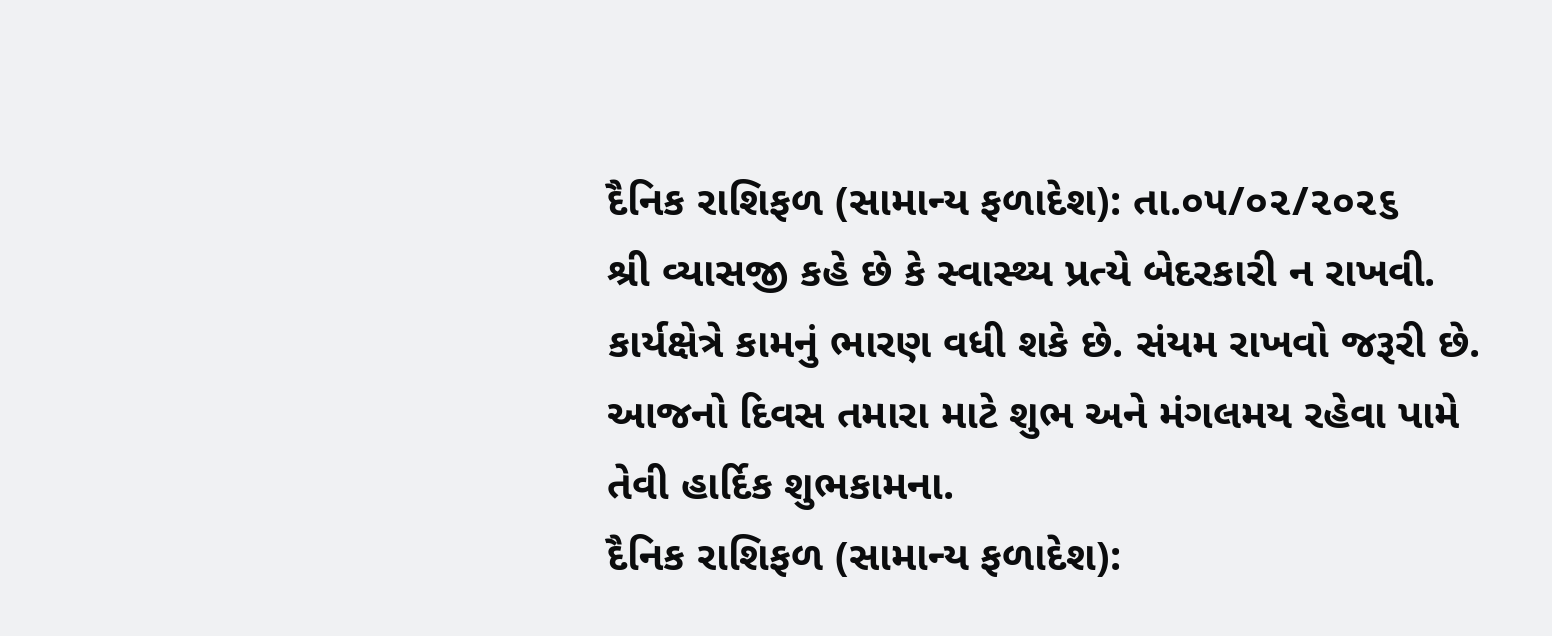દૈનિક રાશિફળ (સામાન્ય ફળાદેશ): તા.૦૫/૦૨/૨૦૨૬
શ્રી વ્યાસજી કહે છે કે સ્વાસ્થ્ય પ્રત્યે બેદરકારી ન રાખવી. કાર્યક્ષેત્રે કામનું ભારણ વધી શકે છે. સંયમ રાખવો જરૂરી છે. આજનો દિવસ તમારા માટે શુભ અને મંગલમય રહેવા પામે તેવી હાર્દિક શુભકામના.
દૈનિક રાશિફળ (સામાન્ય ફળાદેશ):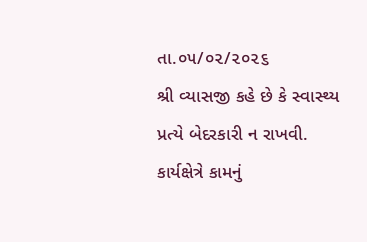તા.૦૫/૦૨/૨૦૨૬
શ્રી વ્યાસજી કહે છે કે સ્વાસ્થ્ય પ્રત્યે બેદરકારી ન રાખવી. કાર્યક્ષેત્રે કામનું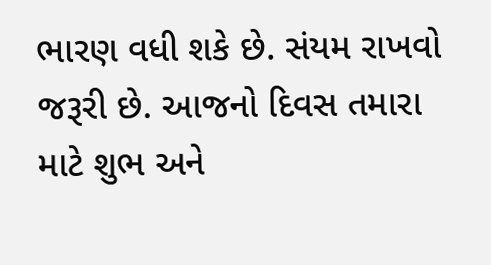ભારણ વધી શકે છે. સંયમ રાખવો જરૂરી છે. આજનો દિવસ તમારા માટે શુભ અને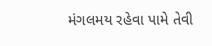મંગલમય રહેવા પામે તેવી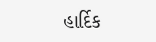હાર્દિક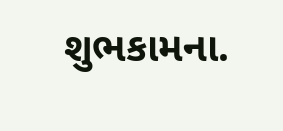શુભકામના.